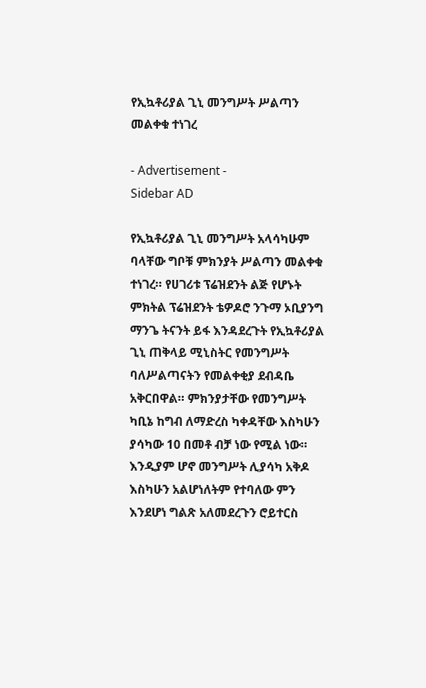የኢኳቶሪያል ጊኒ መንግሥት ሥልጣን መልቀቁ ተነገረ

- Advertisement -
Sidebar AD

የኢኳቶሪያል ጊኒ መንግሥት አላሳካሁም ባላቸው ግቦቹ ምክንያት ሥልጣን መልቀቁ ተነገረ። የሀገሪቱ ፕሬዝደንት ልጅ የሆኑት ምክትል ፕሬዝደንት ቴዎዶሮ ንጉማ ኦቢያንግ ማንጌ ትናንት ይፋ እንዳደረጉት የኢኳቶሪያል ጊኒ ጠቅላይ ሚኒስትር የመንግሥት ባለሥልጣናትን የመልቀቂያ ደብዳቤ አቅርበዋል። ምክንያታቸው የመንግሥት ካቢኔ ከግብ ለማድረስ ካቀዳቸው እስካሁን ያሳካው 10 በመቶ ብቻ ነው የሚል ነው። እንዲያም ሆኖ መንግሥት ሊያሳካ አቅዶ እስካሁን አልሆነለትም የተባለው ምን እንደሆነ ግልጽ አለመደረጉን ሮይተርስ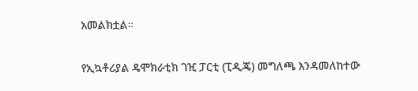አመልክቷል።

የኢኳቶሪያል ዴሞክራቲክ ገዢ ፓርቲ (ፒዲጄ) መግለጫ እንዳመለከተው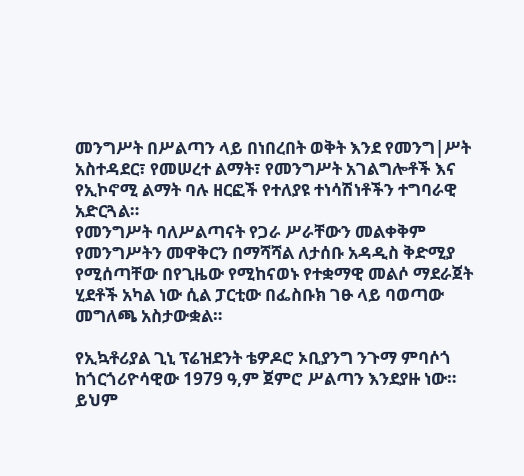መንግሥት በሥልጣን ላይ በነበረበት ወቅት እንደ የመንግ|ሥት አስተዳደር፣ የመሠረተ ልማት፣ የመንግሥት አገልግሎቶች እና የኢኮኖሚ ልማት ባሉ ዘርፎች የተለያዩ ተነሳሽነቶችን ተግባራዊ አድርጓል።
የመንግሥት ባለሥልጣናት የጋራ ሥራቸውን መልቀቅም የመንግሥትን መዋቅርን በማሻሻል ለታሰቡ አዳዲስ ቅድሚያ የሚሰጣቸው በየጊዜው የሚከናወኑ የተቋማዊ መልሶ ማደራጀት ሂደቶች አካል ነው ሲል ፓርቲው በፌስቡክ ገፁ ላይ ባወጣው መግለጫ አስታውቋል።

የኢኳቶሪያል ጊኒ ፕሬዝደንት ቴዎዶሮ ኦቢያንግ ንጉማ ምባሶጎ ከጎርጎሪዮሳዊው 1979 ዓ,ም ጀምሮ ሥልጣን እንደያዙ ነው። ይህም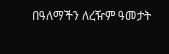በዓለማችን ለረዥም ዓመታት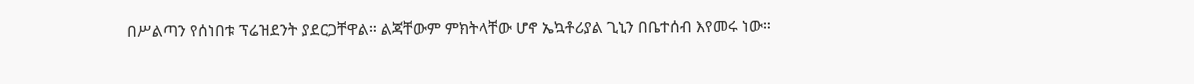በሥልጣን የሰነበቱ ፕሬዝደንት ያደርጋቸዋል። ልጃቸውም ምክትላቸው ሆኖ ኤኳቶሪያል ጊኒን በቤተሰብ እየመሩ ነው።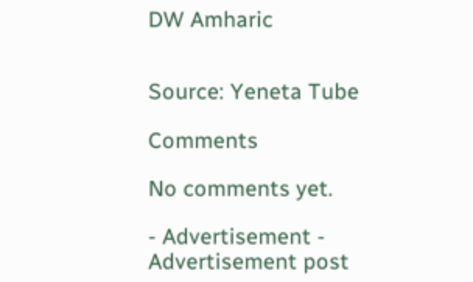DW Amharic


Source: Yeneta Tube

Comments

No comments yet.

- Advertisement -
Advertisement post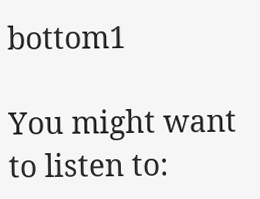bottom1

You might want to listen to: